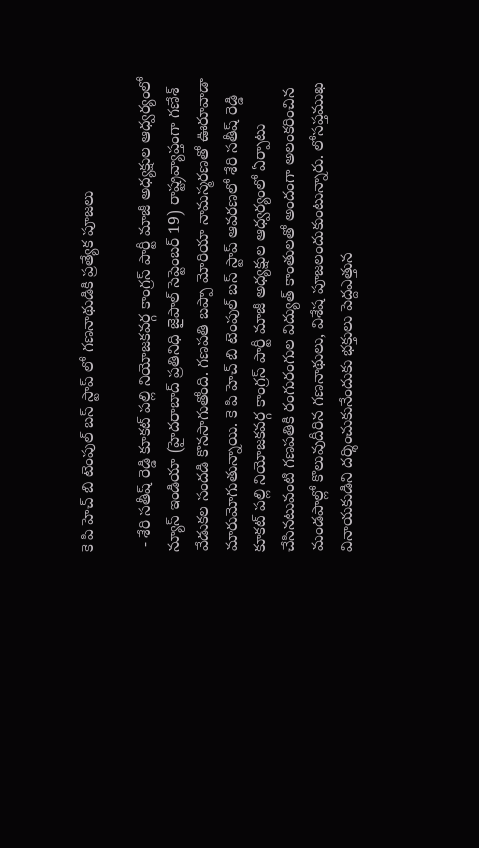కె పి హెచ్ బి టెంపుల్ బస్ స్టాప్ లో గణనాథుడికి ప్రత్యేక పూజలు

 - శేరి సతీష్ రెడ్డి కూకట్ పల్లి నియోజకవర్గ కాంగ్రస్ పార్టీ మాజీ అధ్యక్షుల ఆధ్వర్యంలో న్యూస్ ఇండియా (హైదరాబాద్ ప్రతినిధి జైపాల్ సెప్టెంబర్ 19) రాష్ట్రవ్యాప్తంగా గణేశ్ వేడుకల సందడి కొనసాగుతోంది. గణపతి బప్పా మోరియా నామస్మరణతో ఊరూవాడా మారుమోగుతున్నాయి. కె పి హెచ్ బి టెంపుల్ బస్ స్టాప్ ఆవరణలో శేరి సతీష్ రెడ్డి కూకట్ పల్లి నియోజకవర్గ కాంగ్రస్ పార్టీ మాజీ అధ్యక్షుల ఆధ్వర్యంలో ఏర్పాటు చేసినటువంటి గణపతికి రంగురంగుల విద్యుత్‌ కాంతులతో అందంగా అలంకరించిన మండపాల్లో కొలువుదీరిన గణనాథులు, విశేష పూజలందుకుంటున్నారు. లోసప్తముఖ వినాయకుడిని దర్శించుకునేందుకు భక్తులు పెద్దఎత్తున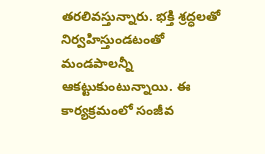తరలివస్తున్నారు. భక్తి శ్రద్ధలతో నిర్వహిస్తుండటంతో మండపాలన్నీ ఆకట్టుకుంటున్నాయి. ఈ కార్యక్రమంలో సంజీవ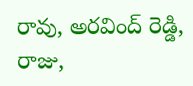రావు, అరవింద్ రెడ్డి, రాజు,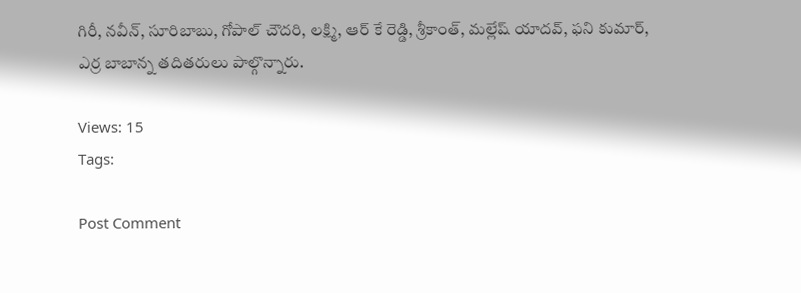గిరీ, నవీన్, సూరిబాబు, గోపాల్ చౌదరి, లక్ష్మి, ఆర్ కే రెడ్డి, శ్రీకాంత్, మల్లేష్ యాదవ్, ఫని కుమార్, ఎర్ర బాబాన్న తదితరులు పాల్గొన్నారు.

Views: 15
Tags:

Post Comment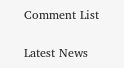Comment List

Latest News